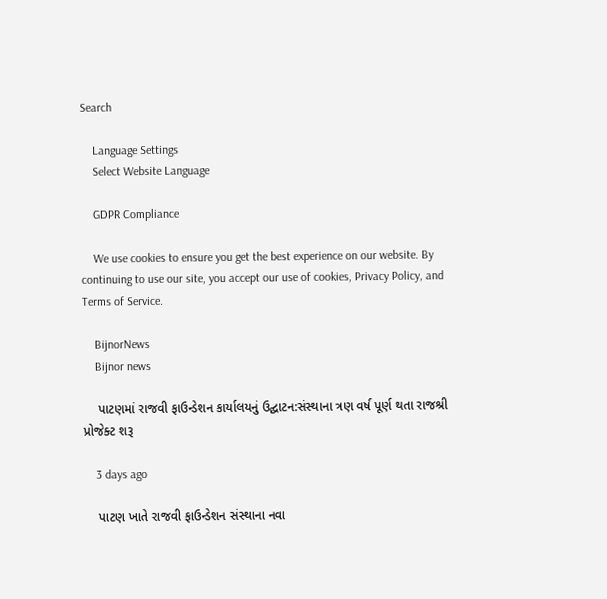Search

    Language Settings
    Select Website Language

    GDPR Compliance

    We use cookies to ensure you get the best experience on our website. By continuing to use our site, you accept our use of cookies, Privacy Policy, and Terms of Service.

    BijnorNews
    Bijnor news

    પાટણમાં રાજવી ફાઉન્ડેશન કાર્યાલયનું ઉદ્ઘાટન:સંસ્થાના ત્રણ વર્ષ પૂર્ણ થતા રાજશ્રી પ્રોજેક્ટ શરૂ

    3 days ago

    પાટણ ખાતે રાજવી ફાઉન્ડેશન સંસ્થાના નવા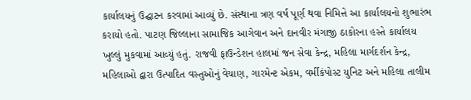કાર્યાલયનું ઉદ્ઘાટન કરવામાં આવ્યું છે. સંસ્થાના ત્રણ વર્ષ પૂર્ણ થવા નિમિત્તે આ કાર્યાલયનો શુભારંભ કરાયો હતો. પાટણ જિલ્લાના સામાજિક આગેવાન અને દાનવીર મંગાજી ઠાકોરના હસ્તે કાર્યાલય ખુલ્લું મુકવામાં આવ્યું હતું. રાજવી ફાઉન્ડેશન હાલમાં જન સેવા કેન્દ્ર, મહિલા માર્ગદર્શન કેન્દ્ર, મહિલાઓ દ્વારા ઉત્પાદિત વસ્તુઓનું વેચાણ, ગારમેન્ટ એકમ, વર્મીકંપોસ્ટ યુનિટ અને મહિલા તાલીમ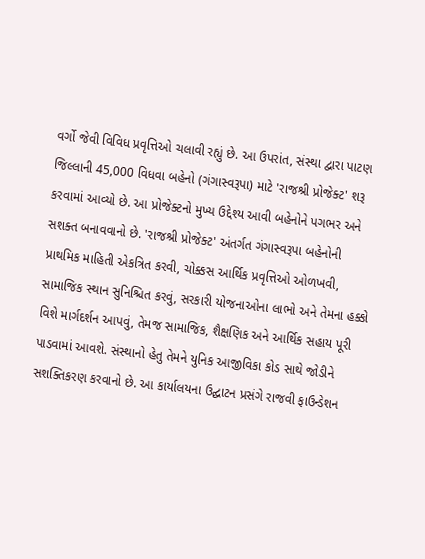વર્ગો જેવી વિવિધ પ્રવૃત્તિઓ ચલાવી રહ્યું છે. આ ઉપરાંત, સંસ્થા દ્વારા પાટણ જિલ્લાની 45,000 વિધવા બહેનો (ગંગાસ્વરૂપા) માટે 'રાજશ્રી પ્રોજેક્ટ' શરૂ કરવામાં આવ્યો છે. આ પ્રોજેક્ટનો મુખ્ય ઉદ્દેશ્ય આવી બહેનોને પગભર અને સશક્ત બનાવવાનો છે. 'રાજશ્રી પ્રોજેક્ટ' અંતર્ગત ગંગાસ્વરૂપા બહેનોની પ્રાથમિક માહિતી એકત્રિત કરવી, ચોક્કસ આર્થિક પ્રવૃત્તિઓ ઓળખવી, સામાજિક સ્થાન સુનિશ્ચિત કરવું, સરકારી યોજનાઓના લાભો અને તેમના હક્કો વિશે માર્ગદર્શન આપવું, તેમજ સામાજિક, શૈક્ષણિક અને આર્થિક સહાય પૂરી પાડવામાં આવશે. સંસ્થાનો હેતુ તેમને યુનિક આજીવિકા કોડ સાથે જોડીને સશક્તિકરણ કરવાનો છે. આ કાર્યાલયના ઉદ્ઘાટન પ્રસંગે રાજવી ફાઉન્ડેશન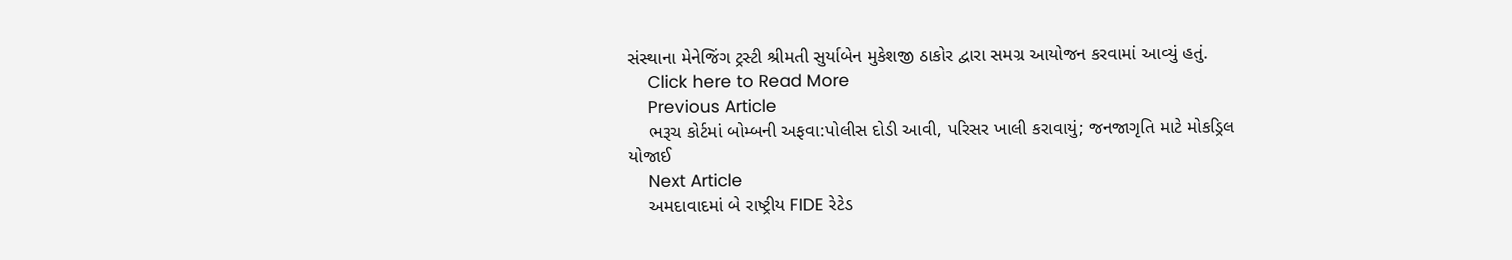સંસ્થાના મેનેજિંગ ટ્રસ્ટી શ્રીમતી સુર્યાબેન મુકેશજી ઠાકોર દ્વારા સમગ્ર આયોજન કરવામાં આવ્યું હતું.
    Click here to Read More
    Previous Article
    ભરૂચ કોર્ટમાં બોમ્બની અફવા:પોલીસ દોડી આવી, પરિસર ખાલી કરાવાયું; જનજાગૃતિ માટે મોકડ્રિલ યોજાઈ
    Next Article
    અમદાવાદમાં બે રાષ્ટ્રીય FIDE રેટેડ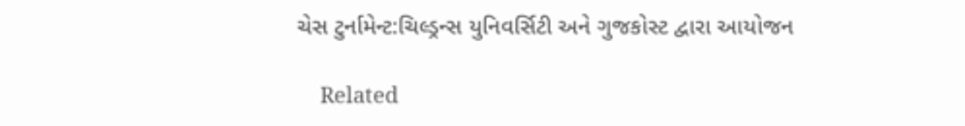ચેસ ટુર્નામેન્ટ:ચિલ્ડ્રન્સ યુનિવર્સિટી અને ગુજકોસ્ટ દ્વારા આયોજન

    Related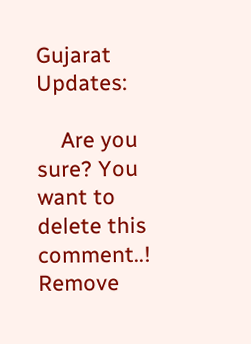Gujarat Updates:

    Are you sure? You want to delete this comment..! Remove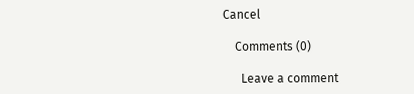Cancel

    Comments (0)

      Leave a comment